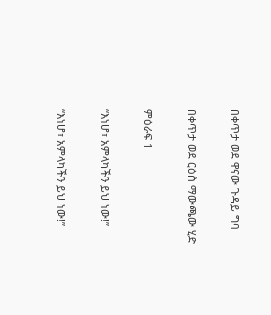በቀጥታ ወደ ዋናው ጉዳይ ግባ

በቀጥታ ወደ ርዕስ ማውጫው ሂድ

ምዕራፍ 1

“እነሆ፣ አምላካችን ይህ ነው!”

“እነሆ፣ አምላካችን ይህ ነው!”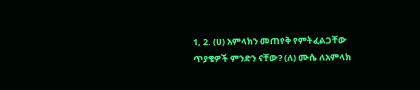1, 2. (ሀ) አምላክን መጠየቅ የምትፈልጋቸው ጥያቄዎች ምንድን ናቸው? (ለ) ሙሴ ለአምላክ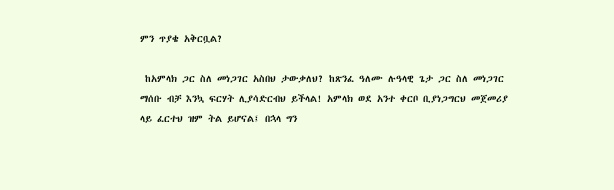ምን ጥያቄ አቅርቧል?

 ከአምላክ ጋር ስለ መነጋገር አስበህ ታውቃለህ? ከጽንፈ ዓለሙ ሉዓላዊ ጌታ ጋር ስለ መነጋገር ማሰቡ ብቻ እንኳ ፍርሃት ሊያሳድርብህ ይችላል! አምላክ ወደ አንተ ቀርቦ ቢያነጋግርህ መጀመሪያ ላይ ፈርተህ ዝም ትል ይሆናል፤ በኋላ ግን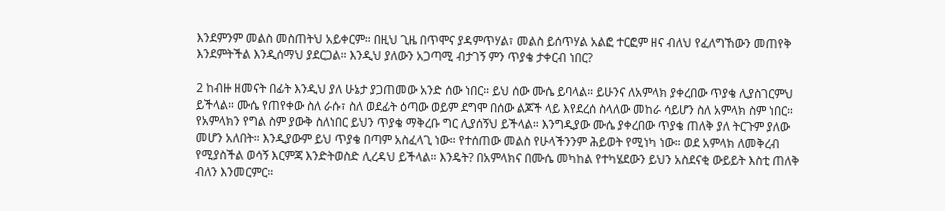እንደምንም መልስ መስጠትህ አይቀርም። በዚህ ጊዜ በጥሞና ያዳምጥሃል፣ መልስ ይሰጥሃል አልፎ ተርፎም ዘና ብለህ የፈለግኸውን መጠየቅ እንደምትችል እንዲሰማህ ያደርጋል። እንዲህ ያለውን አጋጣሚ ብታገኝ ምን ጥያቄ ታቀርብ ነበር?

2 ከብዙ ዘመናት በፊት እንዲህ ያለ ሁኔታ ያጋጠመው አንድ ሰው ነበር። ይህ ሰው ሙሴ ይባላል። ይሁንና ለአምላክ ያቀረበው ጥያቄ ሊያስገርምህ ይችላል። ሙሴ የጠየቀው ስለ ራሱ፣ ስለ ወደፊት ዕጣው ወይም ደግሞ በሰው ልጆች ላይ እየደረሰ ስላለው መከራ ሳይሆን ስለ አምላክ ስም ነበር። የአምላክን የግል ስም ያውቅ ስለነበር ይህን ጥያቄ ማቅረቡ ግር ሊያሰኝህ ይችላል። እንግዲያው ሙሴ ያቀረበው ጥያቄ ጠለቅ ያለ ትርጉም ያለው መሆን አለበት። እንዲያውም ይህ ጥያቄ በጣም አስፈላጊ ነው። የተሰጠው መልስ የሁላችንንም ሕይወት የሚነካ ነው። ወደ አምላክ ለመቅረብ የሚያስችል ወሳኝ እርምጃ እንድትወስድ ሊረዳህ ይችላል። እንዴት? በአምላክና በሙሴ መካከል የተካሄደውን ይህን አስደናቂ ውይይት እስቲ ጠለቅ ብለን እንመርምር።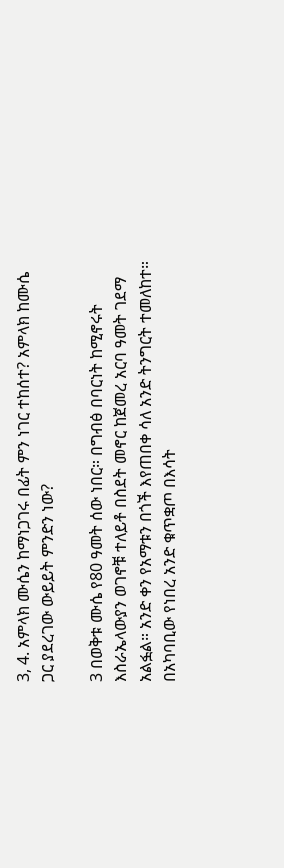3, 4. አምላክ ሙሴን ከማነጋገሩ በፊት ምን ነገር ተከሰተ? አምላክ ከሙሴ ጋር ያደረገው ውይይት ምንድን ነው?

3 በወቅቱ ሙሴ የ80 ዓመት ሰው ነበር። በግብፅ በባርነት ከሚኖሩት እስራኤላውያን ወገኖቹ ተለይቶ በስደት መኖር ከጀመረ አርባ ዓመት ገደማ አልፏል። አንድ ቀን የአማቱን በጎች እየጠበቀ ሳለ አንድ ትንግርት ተመለከተ። በአካባቢው የነበረ አንድ ቁጥቋጦ በእሳት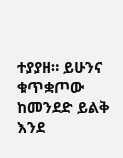ተያያዘ። ይሁንና ቁጥቋጦው ከመንደድ ይልቅ እንደ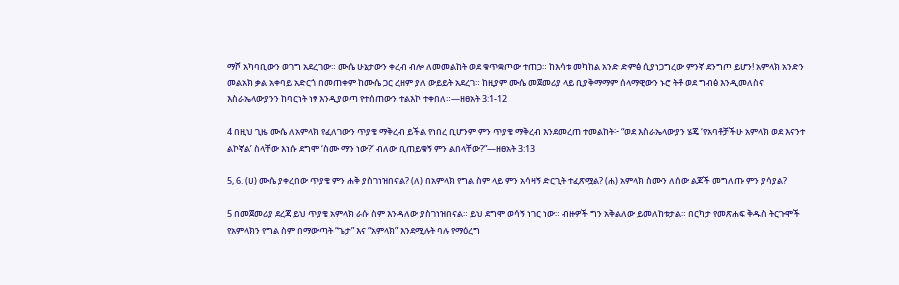ማሾ አካባቢውን ወገግ አደረገው። ሙሴ ሁኔታውን ቀረብ ብሎ ለመመልከት ወደ ቁጥቋጦው ተጠጋ። ከእሳቱ መካከል አንድ ድምፅ ሲያነጋግረው ምንኛ ደንግጦ ይሆን! አምላክ አንድን መልአክ ቃል አቀባይ አድርጎ በመጠቀም ከሙሴ ጋር ረዘም ያለ ውይይት አደረገ። ከዚያም ሙሴ መጀመሪያ ላይ ቢያቅማማም ሰላማዊውን ኑሮ ትቶ ወደ ግብፅ እንዲመለስና እስራኤላውያንን ከባርነት ነፃ እንዲያወጣ የተሰጠውን ተልእኮ ተቀበለ።—ዘፀአት 3:1-12

4 በዚህ ጊዜ ሙሴ ለአምላክ የፈለገውን ጥያቄ ማቅረብ ይችል የነበረ ቢሆንም ምን ጥያቄ ማቅረብ እንደመረጠ ተመልከት፦ “ወደ እስራኤላውያን ሄጄ ‘የአባቶቻችሁ አምላክ ወደ እናንተ ልኮኛል’ ስላቸው እነሱ ደግሞ ‘ስሙ ማን ነው?’ ብለው ቢጠይቁኝ ምን ልበላቸው?”—ዘፀአት 3:13

5, 6. (ሀ) ሙሴ ያቀረበው ጥያቄ ምን ሐቅ ያስገነዝበናል? (ለ) በአምላክ የግል ስም ላይ ምን አሳዛኝ ድርጊት ተፈጽሟል? (ሐ) አምላክ ስሙን ለሰው ልጆች መግለጡ ምን ያሳያል?

5 በመጀመሪያ ደረጃ ይህ ጥያቄ አምላክ ራሱ ስም እንዳለው ያስገነዝበናል። ይህ ደግሞ ወሳኝ ነገር ነው። ብዙዎች ግን አቅልለው ይመለከቱታል። በርካታ የመጽሐፍ ቅዱስ ትርጉሞች የአምላክን የግል ስም በማውጣት “ጌታ” እና “አምላክ” እንደሚሉት ባሉ የማዕረግ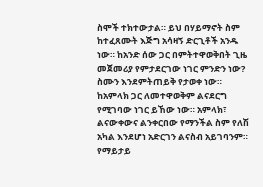ስሞች ተክተውታል። ይህ በሃይማኖት ስም ከተፈጸሙት እጅግ አሳዛኝ ድርጊቶች አንዱ ነው። ከአንድ ሰው ጋር በምትተዋወቅበት ጊዜ መጀመሪያ የምታደርገው ነገር ምንድን ነው? ስሙን እንደምትጠይቅ የታወቀ ነው። ከአምላክ ጋር ለመተዋወቅም ልናደርግ የሚገባው ነገር ይኸው ነው። አምላክ፣ ልናውቀውና ልንቀርበው የማንችል ስም የለሽ አካል እንደሆነ አድርገን ልናስብ አይገባንም። የማይታይ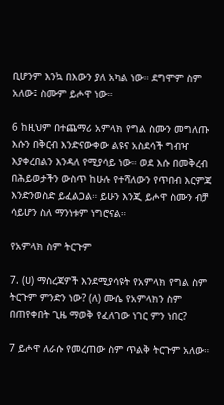ቢሆንም እንኳ በእውን ያለ አካል ነው። ደግሞም ስም አለው፤ ስሙም ይሖዋ ነው።

6 ከዚህም በተጨማሪ አምላክ የግል ስሙን መግለጡ እሱን በቅርብ እንድናውቀው ልዩና አስደሳች ግብዣ እያቀረበልን እንዳለ የሚያሳይ ነው። ወደ እሱ በመቅረብ በሕይወታችን ውስጥ ከሁሉ የተሻለውን የጥበብ እርምጃ እንድንወስድ ይፈልጋል። ይሁን እንጂ ይሖዋ ስሙን ብቻ ሳይሆን ስለ ማንነቱም ነግሮናል።

የአምላክ ስም ትርጉም

7. (ሀ) ማስረጃዎች እንደሚያሳዩት የአምላክ የግል ስም ትርጉም ምንድን ነው? (ለ) ሙሴ የአምላክን ስም በጠየቀበት ጊዜ ማወቅ የፈለገው ነገር ምን ነበር?

7 ይሖዋ ለራሱ የመረጠው ስም ጥልቅ ትርጉም አለው።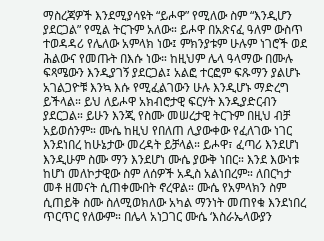ማስረጃዎች እንደሚያሳዩት “ይሖዋ” የሚለው ስም “እንዲሆን ያደርጋል” የሚል ትርጉም አለው። ይሖዋ በአጽናፈ ዓለም ውስጥ ተወዳዳሪ የሌለው አምላክ ነው፤ ምክንያቱም ሁሉም ነገሮች ወደ ሕልውና የመጡት በእሱ ነው። ከዚህም ሌላ ዓላማው በሙሉ ፍጻሜውን እንዲያገኝ ያደርጋል፤ አልፎ ተርፎም ፍጹማን ያልሆኑ አገልጋዮቹ እንኳ እሱ የሚፈልገውን ሁሉ እንዲሆኑ ማድረግ ይችላል። ይህ ለይሖዋ አክብሮታዊ ፍርሃት እንዲያድርብን ያደርጋል። ይሁን እንጂ የስሙ መሠረታዊ ትርጉም በዚህ ብቻ አይወሰንም። ሙሴ ከዚህ የበለጠ ሊያውቀው የፈለገው ነገር እንደነበረ ከሁኔታው መረዳት ይቻላል። ይሖዋ፣ ፈጣሪ እንደሆነ እንዲሁም ስሙ ማን እንደሆነ ሙሴ ያውቅ ነበር። እንደ እውነቱ ከሆነ መለኮታዊው ስም ለሰዎች አዲስ አልነበረም። ለበርካታ መቶ ዘመናት ሲጠቀሙበት ኖረዋል። ሙሴ የአምላክን ስም ሲጠይቅ ስሙ ስለሚወክለው አካል ማንነት መጠየቁ እንደነበረ ጥርጥር የለውም። በሌላ አነጋገር ሙሴ ‘እስራኤላውያን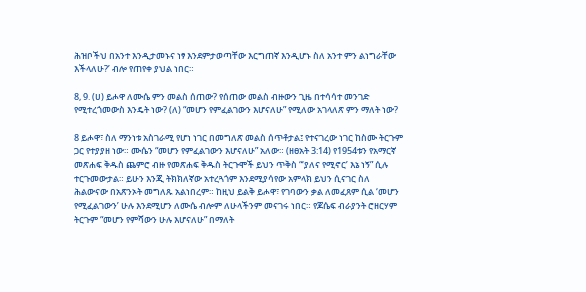ሕዝቦችህ በአንተ እንዲታመኑና ነፃ እንደምታወጣቸው እርግጠኛ እንዲሆኑ ስለ አንተ ምን ልነግራቸው እችላለሁ?’ ብሎ የጠየቀ ያህል ነበር።

8, 9. (ሀ) ይሖዋ ለሙሴ ምን መልስ ሰጠው? የሰጠው መልስ ብዙውን ጊዜ በተሳሳተ መንገድ የሚተረጎመውስ እንዴት ነው? (ለ) “መሆን የምፈልገውን እሆናለሁ” የሚለው አገላለጽ ምን ማለት ነው?

8 ይሖዋ፣ ስለ ማንነቱ አስገራሚ የሆነ ነገር በመግለጽ መልስ ሰጥቶታል፤ የተናገረው ነገር ከስሙ ትርጉም ጋር የተያያዘ ነው። ሙሴን “መሆን የምፈልገውን እሆናለሁ” አለው። (ዘፀአት 3:14) የ1954ቱን የአማርኛ መጽሐፍ ቅዱስ ጨምሮ ብዙ የመጽሐፍ ቅዱስ ትርጉሞች ይህን ጥቅስ “‘ያለና የሚኖር’ እኔ ነኝ” ሲሉ ተርጉመውታል። ይሁን እንጂ ትክክለኛው አተረጓጎም እንደሚያሳየው አምላክ ይህን ሲናገር ስለ ሕልውናው በአጽንኦት መግለጹ አልነበረም። ከዚህ ይልቅ ይሖዋ፣ የገባውን ቃል ለመፈጸም ሲል ‘መሆን የሚፈልገውን’ ሁሉ እንደሚሆን ለሙሴ ብሎም ለሁላችንም መናገሩ ነበር። የጆሴፍ ብራያንት ሮዘርሃም ትርጉም “መሆን የምሻውን ሁሉ እሆናለሁ” በማለት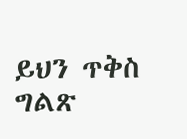ይህን ጥቅስ ግልጽ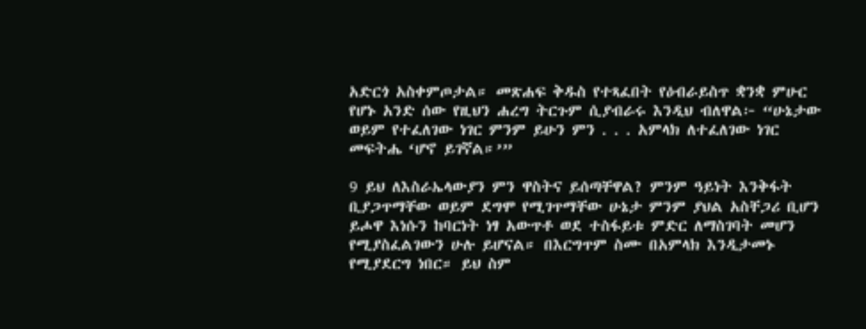አድርጎ አስቀምጦታል። መጽሐፍ ቅዱስ የተጻፈበት የዕብራይስጥ ቋንቋ ምሁር የሆኑ አንድ ሰው የዚህን ሐረግ ትርጉም ሲያብራሩ እንዲህ ብለዋል፦ “ሁኔታው ወይም የተፈለገው ነገር ምንም ይሁን ምን . . . አምላክ ለተፈለገው ነገር መፍትሔ ‘ሆኖ ይገኛል።’”

9 ይህ ለእስራኤላውያን ምን ዋስትና ይሰጣቸዋል? ምንም ዓይነት እንቅፋት ቢያጋጥማቸው ወይም ደግሞ የሚገጥማቸው ሁኔታ ምንም ያህል አስቸጋሪ ቢሆን ይሖዋ እነሱን ከባርነት ነፃ አውጥቶ ወደ ተስፋይቱ ምድር ለማስገባት መሆን የሚያስፈልገውን ሁሉ ይሆናል። በእርግጥም ስሙ በአምላክ እንዲታመኑ የሚያደርግ ነበር። ይህ ስም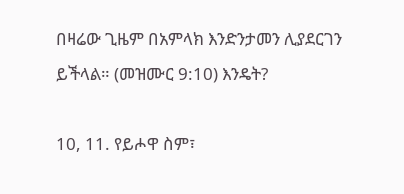በዛሬው ጊዜም በአምላክ እንድንታመን ሊያደርገን ይችላል። (መዝሙር 9:10) እንዴት?

10, 11. የይሖዋ ስም፣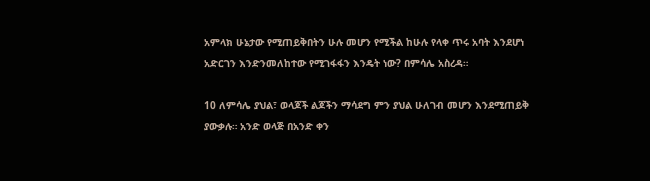አምላክ ሁኔታው የሚጠይቅበትን ሁሉ መሆን የሚችል ከሁሉ የላቀ ጥሩ አባት እንደሆነ አድርገን እንድንመለከተው የሚገፋፋን እንዴት ነው? በምሳሌ አስረዳ።

10 ለምሳሌ ያህል፣ ወላጆች ልጆችን ማሳደግ ምን ያህል ሁለገብ መሆን እንደሚጠይቅ ያውቃሉ። አንድ ወላጅ በአንድ ቀን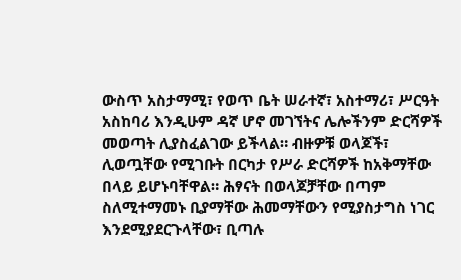ውስጥ አስታማሚ፣ የወጥ ቤት ሠራተኛ፣ አስተማሪ፣ ሥርዓት አስከባሪ እንዲሁም ዳኛ ሆኖ መገኘትና ሌሎችንም ድርሻዎች መወጣት ሊያስፈልገው ይችላል። ብዙዎቹ ወላጆች፣ ሊወጧቸው የሚገቡት በርካታ የሥራ ድርሻዎች ከአቅማቸው በላይ ይሆኑባቸዋል። ሕፃናት በወላጆቻቸው በጣም ስለሚተማመኑ ቢያማቸው ሕመማቸውን የሚያስታግስ ነገር እንደሚያደርጉላቸው፣ ቢጣሉ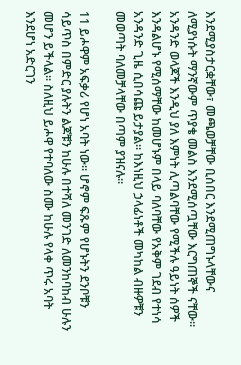እንደሚያስታርቋቸው፣ መጫወቻቸው ቢሰበር እንደሚጠግኑላቸውና ለሚያነሱት ማንኛውም ጥያቄ መልስ እንደሚሰጧቸው እርግጠኞች ናቸው። አንዳንድ ወላጆች እንዲህ ያለ እምነት ሊጣልባቸው የሚችሉ ዓይነት ሰዎች እንዳልሆኑ የሚሰማቸው ከመሆኑም በላይ ባለባቸው የአቅም ገደብ የተነሳ አንዳንድ ጊዜ ሲበሳጩ ይታያል። ከእነዚህ ኃላፊነቶች መካከል ብዙዎቹን መወጣት ባለመቻላቸው በጣም ያዝናሉ።

11 ይሖዋም አፍቃሪ የሆነ አባት ነው። ሆኖም ፍጹም የሆኑትን ደንቦቹን ሳይጥስ በምድር ያሉትን ልጆቹን ከሁሉ በተሻለ መንገድ ለመንከባከብ ሁሉን መሆን ይችላል። ስለዚህ ይሖዋ የተባለው ስሙ ከሁሉ የላቀ ጥሩ አባት እንደሆነ አድርገን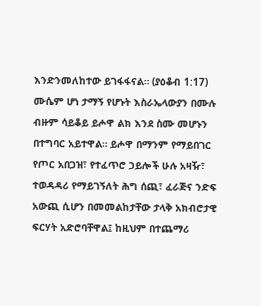እንድንመለከተው ይገፋፋናል። (ያዕቆብ 1:17) ሙሴም ሆነ ታማኝ የሆኑት እስራኤላውያን በሙሉ ብዙም ሳይቆይ ይሖዋ ልክ እንደ ስሙ መሆኑን በተግባር አይተዋል። ይሖዋ በማንም የማይበገር የጦር አበጋዝ፣ የተፈጥሮ ኃይሎች ሁሉ አዛዥ፣ ተወዳዳሪ የማይገኝለት ሕግ ሰጪ፣ ፈራጅና ንድፍ አውጪ ሲሆን በመመልከታቸው ታላቅ አክብሮታዊ ፍርሃት አድሮባቸዋል፤ ከዚህም በተጨማሪ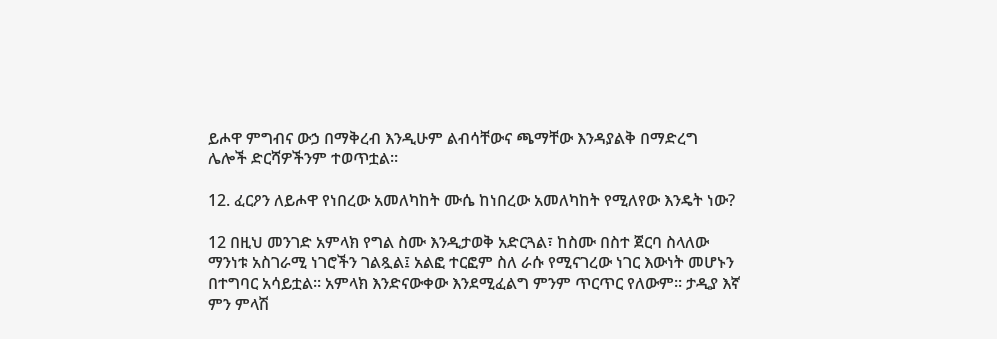ይሖዋ ምግብና ውኃ በማቅረብ እንዲሁም ልብሳቸውና ጫማቸው እንዳያልቅ በማድረግ ሌሎች ድርሻዎችንም ተወጥቷል።

12. ፈርዖን ለይሖዋ የነበረው አመለካከት ሙሴ ከነበረው አመለካከት የሚለየው እንዴት ነው?

12 በዚህ መንገድ አምላክ የግል ስሙ እንዲታወቅ አድርጓል፣ ከስሙ በስተ ጀርባ ስላለው ማንነቱ አስገራሚ ነገሮችን ገልጿል፤ አልፎ ተርፎም ስለ ራሱ የሚናገረው ነገር እውነት መሆኑን በተግባር አሳይቷል። አምላክ እንድናውቀው እንደሚፈልግ ምንም ጥርጥር የለውም። ታዲያ እኛ ምን ምላሽ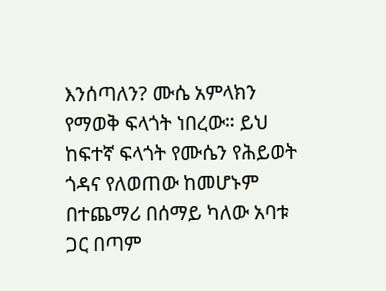እንሰጣለን? ሙሴ አምላክን የማወቅ ፍላጎት ነበረው። ይህ ከፍተኛ ፍላጎት የሙሴን የሕይወት ጎዳና የለወጠው ከመሆኑም በተጨማሪ በሰማይ ካለው አባቱ ጋር በጣም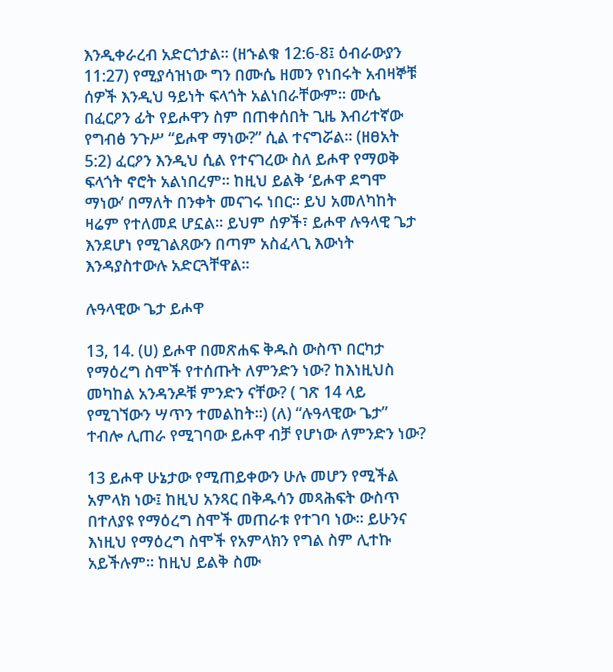እንዲቀራረብ አድርጎታል። (ዘኁልቁ 12:6-8፤ ዕብራውያን 11:27) የሚያሳዝነው ግን በሙሴ ዘመን የነበሩት አብዛኞቹ ሰዎች እንዲህ ዓይነት ፍላጎት አልነበራቸውም። ሙሴ በፈርዖን ፊት የይሖዋን ስም በጠቀሰበት ጊዜ እብሪተኛው የግብፅ ንጉሥ “ይሖዋ ማነው?” ሲል ተናግሯል። (ዘፀአት 5:2) ፈርዖን እንዲህ ሲል የተናገረው ስለ ይሖዋ የማወቅ ፍላጎት ኖሮት አልነበረም። ከዚህ ይልቅ ‘ይሖዋ ደግሞ ማነው’ በማለት በንቀት መናገሩ ነበር። ይህ አመለካከት ዛሬም የተለመደ ሆኗል። ይህም ሰዎች፣ ይሖዋ ሉዓላዊ ጌታ እንደሆነ የሚገልጸውን በጣም አስፈላጊ እውነት እንዳያስተውሉ አድርጓቸዋል።

ሉዓላዊው ጌታ ይሖዋ

13, 14. (ሀ) ይሖዋ በመጽሐፍ ቅዱስ ውስጥ በርካታ የማዕረግ ስሞች የተሰጡት ለምንድን ነው? ከእነዚህስ መካከል አንዳንዶቹ ምንድን ናቸው? ( ገጽ 14 ላይ የሚገኘውን ሣጥን ተመልከት።) (ለ) “ሉዓላዊው ጌታ” ተብሎ ሊጠራ የሚገባው ይሖዋ ብቻ የሆነው ለምንድን ነው?

13 ይሖዋ ሁኔታው የሚጠይቀውን ሁሉ መሆን የሚችል አምላክ ነው፤ ከዚህ አንጻር በቅዱሳን መጻሕፍት ውስጥ በተለያዩ የማዕረግ ስሞች መጠራቱ የተገባ ነው። ይሁንና እነዚህ የማዕረግ ስሞች የአምላክን የግል ስም ሊተኩ አይችሉም። ከዚህ ይልቅ ስሙ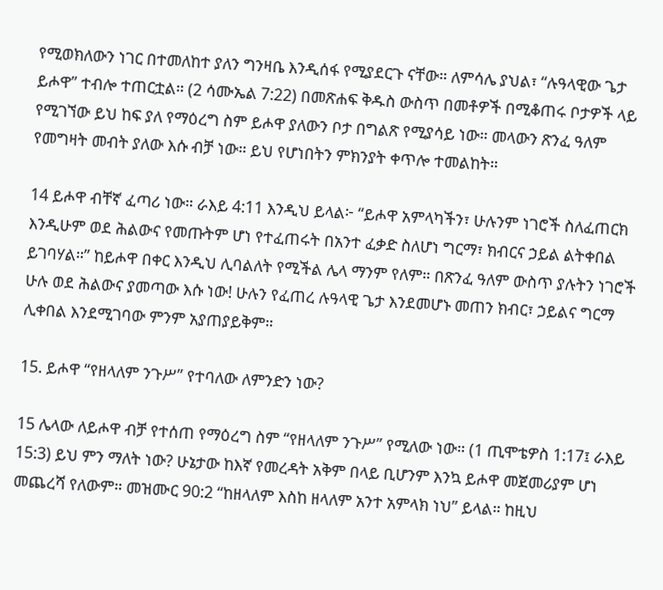የሚወክለውን ነገር በተመለከተ ያለን ግንዛቤ እንዲሰፋ የሚያደርጉ ናቸው። ለምሳሌ ያህል፣ “ሉዓላዊው ጌታ ይሖዋ” ተብሎ ተጠርቷል። (2 ሳሙኤል 7:22) በመጽሐፍ ቅዱስ ውስጥ በመቶዎች በሚቆጠሩ ቦታዎች ላይ የሚገኘው ይህ ከፍ ያለ የማዕረግ ስም ይሖዋ ያለውን ቦታ በግልጽ የሚያሳይ ነው። መላውን ጽንፈ ዓለም የመግዛት መብት ያለው እሱ ብቻ ነው። ይህ የሆነበትን ምክንያት ቀጥሎ ተመልከት።

14 ይሖዋ ብቸኛ ፈጣሪ ነው። ራእይ 4:11 እንዲህ ይላል፦ “ይሖዋ አምላካችን፣ ሁሉንም ነገሮች ስለፈጠርክ እንዲሁም ወደ ሕልውና የመጡትም ሆነ የተፈጠሩት በአንተ ፈቃድ ስለሆነ ግርማ፣ ክብርና ኃይል ልትቀበል ይገባሃል።” ከይሖዋ በቀር እንዲህ ሊባልለት የሚችል ሌላ ማንም የለም። በጽንፈ ዓለም ውስጥ ያሉትን ነገሮች ሁሉ ወደ ሕልውና ያመጣው እሱ ነው! ሁሉን የፈጠረ ሉዓላዊ ጌታ እንደመሆኑ መጠን ክብር፣ ኃይልና ግርማ ሊቀበል እንደሚገባው ምንም አያጠያይቅም።

15. ይሖዋ “የዘላለም ንጉሥ” የተባለው ለምንድን ነው?

15 ሌላው ለይሖዋ ብቻ የተሰጠ የማዕረግ ስም “የዘላለም ንጉሥ” የሚለው ነው። (1 ጢሞቴዎስ 1:17፤ ራእይ 15:3) ይህ ምን ማለት ነው? ሁኔታው ከእኛ የመረዳት አቅም በላይ ቢሆንም እንኳ ይሖዋ መጀመሪያም ሆነ መጨረሻ የለውም። መዝሙር 90:2 “ከዘላለም እስከ ዘላለም አንተ አምላክ ነህ” ይላል። ከዚህ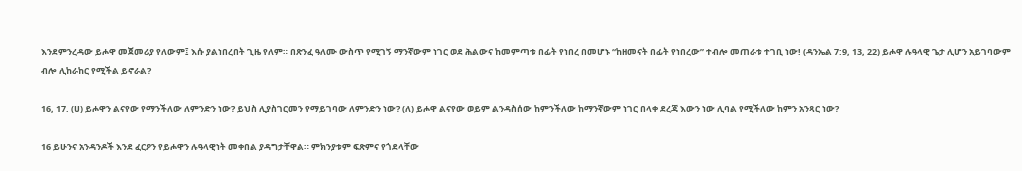እንደምንረዳው ይሖዋ መጀመሪያ የለውም፤ እሱ ያልነበረበት ጊዜ የለም። በጽንፈ ዓለሙ ውስጥ የሚገኝ ማንኛውም ነገር ወደ ሕልውና ከመምጣቱ በፊት የነበረ በመሆኑ “ከዘመናት በፊት የነበረው” ተብሎ መጠራቱ ተገቢ ነው! (ዳንኤል 7:9, 13, 22) ይሖዋ ሉዓላዊ ጌታ ሊሆን አይገባውም ብሎ ሊከራከር የሚችል ይኖራል?

16, 17. (ሀ) ይሖዋን ልናየው የማንችለው ለምንድን ነው? ይህስ ሊያስገርመን የማይገባው ለምንድን ነው? (ለ) ይሖዋ ልናየው ወይም ልንዳስሰው ከምንችለው ከማንኛውም ነገር በላቀ ደረጃ እውን ነው ሊባል የሚችለው ከምን አንጻር ነው?

16 ይሁንና አንዳንዶች እንደ ፈርዖን የይሖዋን ሉዓላዊነት መቀበል ያዳግታቸዋል። ምክንያቱም ፍጽምና የጎደላቸው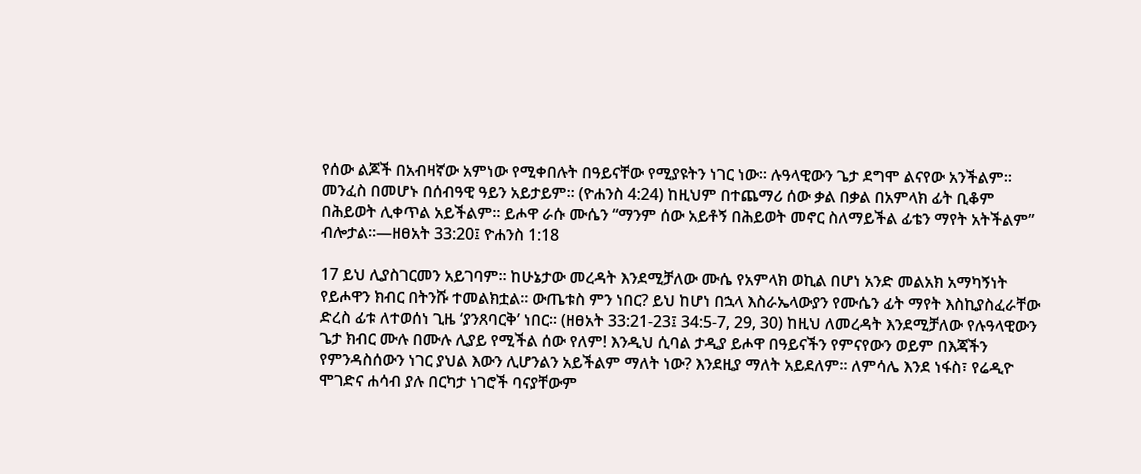የሰው ልጆች በአብዛኛው አምነው የሚቀበሉት በዓይናቸው የሚያዩትን ነገር ነው። ሉዓላዊውን ጌታ ደግሞ ልናየው አንችልም። መንፈስ በመሆኑ በሰብዓዊ ዓይን አይታይም። (ዮሐንስ 4:24) ከዚህም በተጨማሪ ሰው ቃል በቃል በአምላክ ፊት ቢቆም በሕይወት ሊቀጥል አይችልም። ይሖዋ ራሱ ሙሴን “ማንም ሰው አይቶኝ በሕይወት መኖር ስለማይችል ፊቴን ማየት አትችልም” ብሎታል።—ዘፀአት 33:20፤ ዮሐንስ 1:18

17 ይህ ሊያስገርመን አይገባም። ከሁኔታው መረዳት እንደሚቻለው ሙሴ የአምላክ ወኪል በሆነ አንድ መልአክ አማካኝነት የይሖዋን ክብር በትንሹ ተመልክቷል። ውጤቱስ ምን ነበር? ይህ ከሆነ በኋላ እስራኤላውያን የሙሴን ፊት ማየት እስኪያስፈራቸው ድረስ ፊቱ ለተወሰነ ጊዜ ‘ያንጸባርቅ’ ነበር። (ዘፀአት 33:21-23፤ 34:5-7, 29, 30) ከዚህ ለመረዳት እንደሚቻለው የሉዓላዊውን ጌታ ክብር ሙሉ በሙሉ ሊያይ የሚችል ሰው የለም! እንዲህ ሲባል ታዲያ ይሖዋ በዓይናችን የምናየውን ወይም በእጃችን የምንዳስሰውን ነገር ያህል እውን ሊሆንልን አይችልም ማለት ነው? እንደዚያ ማለት አይደለም። ለምሳሌ እንደ ነፋስ፣ የሬዲዮ ሞገድና ሐሳብ ያሉ በርካታ ነገሮች ባናያቸውም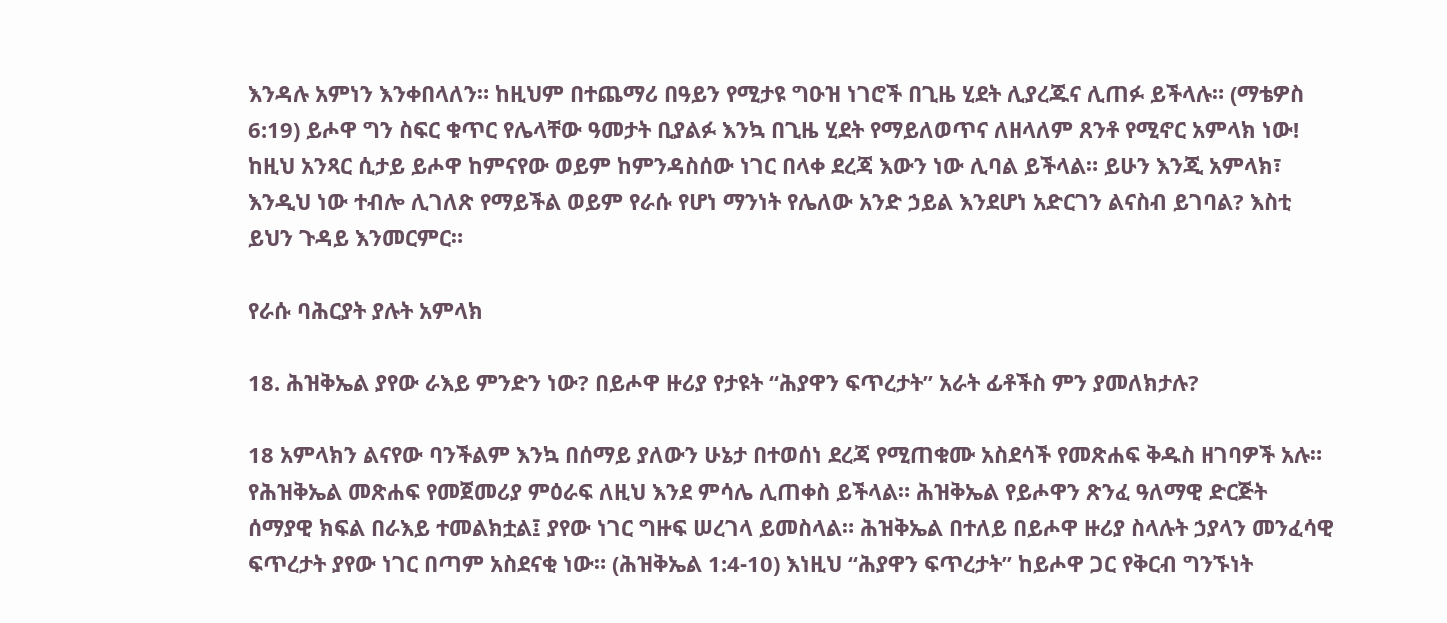እንዳሉ አምነን እንቀበላለን። ከዚህም በተጨማሪ በዓይን የሚታዩ ግዑዝ ነገሮች በጊዜ ሂደት ሊያረጁና ሊጠፉ ይችላሉ። (ማቴዎስ 6:19) ይሖዋ ግን ስፍር ቁጥር የሌላቸው ዓመታት ቢያልፉ እንኳ በጊዜ ሂደት የማይለወጥና ለዘላለም ጸንቶ የሚኖር አምላክ ነው! ከዚህ አንጻር ሲታይ ይሖዋ ከምናየው ወይም ከምንዳስሰው ነገር በላቀ ደረጃ እውን ነው ሊባል ይችላል። ይሁን እንጂ አምላክ፣ እንዲህ ነው ተብሎ ሊገለጽ የማይችል ወይም የራሱ የሆነ ማንነት የሌለው አንድ ኃይል እንደሆነ አድርገን ልናስብ ይገባል? እስቲ ይህን ጉዳይ እንመርምር።

የራሱ ባሕርያት ያሉት አምላክ

18. ሕዝቅኤል ያየው ራእይ ምንድን ነው? በይሖዋ ዙሪያ የታዩት “ሕያዋን ፍጥረታት” አራት ፊቶችስ ምን ያመለክታሉ?

18 አምላክን ልናየው ባንችልም እንኳ በሰማይ ያለውን ሁኔታ በተወሰነ ደረጃ የሚጠቁሙ አስደሳች የመጽሐፍ ቅዱስ ዘገባዎች አሉ። የሕዝቅኤል መጽሐፍ የመጀመሪያ ምዕራፍ ለዚህ እንደ ምሳሌ ሊጠቀስ ይችላል። ሕዝቅኤል የይሖዋን ጽንፈ ዓለማዊ ድርጅት ሰማያዊ ክፍል በራእይ ተመልክቷል፤ ያየው ነገር ግዙፍ ሠረገላ ይመስላል። ሕዝቅኤል በተለይ በይሖዋ ዙሪያ ስላሉት ኃያላን መንፈሳዊ ፍጥረታት ያየው ነገር በጣም አስደናቂ ነው። (ሕዝቅኤል 1:4-10) እነዚህ “ሕያዋን ፍጥረታት” ከይሖዋ ጋር የቅርብ ግንኙነት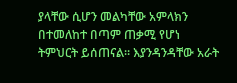ያላቸው ሲሆን መልካቸው አምላክን በተመለከተ በጣም ጠቃሚ የሆነ ትምህርት ይሰጠናል። እያንዳንዳቸው አራት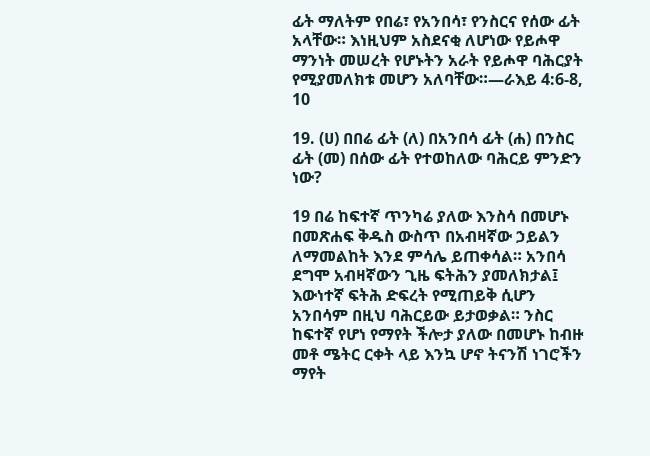ፊት ማለትም የበሬ፣ የአንበሳ፣ የንስርና የሰው ፊት አላቸው። እነዚህም አስደናቂ ለሆነው የይሖዋ ማንነት መሠረት የሆኑትን አራት የይሖዋ ባሕርያት የሚያመለክቱ መሆን አለባቸው።—ራእይ 4:6-8, 10

19. (ሀ) በበሬ ፊት (ለ) በአንበሳ ፊት (ሐ) በንስር ፊት (መ) በሰው ፊት የተወከለው ባሕርይ ምንድን ነው?

19 በሬ ከፍተኛ ጥንካሬ ያለው እንስሳ በመሆኑ በመጽሐፍ ቅዱስ ውስጥ በአብዛኛው ኃይልን ለማመልከት እንደ ምሳሌ ይጠቀሳል። አንበሳ ደግሞ አብዛኛውን ጊዜ ፍትሕን ያመለክታል፤ እውነተኛ ፍትሕ ድፍረት የሚጠይቅ ሲሆን አንበሳም በዚህ ባሕርይው ይታወቃል። ንስር ከፍተኛ የሆነ የማየት ችሎታ ያለው በመሆኑ ከብዙ መቶ ሜትር ርቀት ላይ እንኳ ሆኖ ትናንሽ ነገሮችን ማየት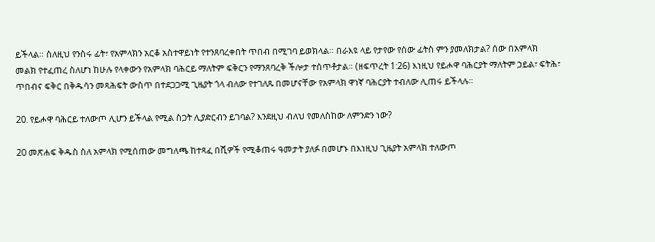ይችላል። ስለዚህ የንስሩ ፊት፣ የአምላክን አርቆ አስተዋይነት የተንጸባረቀበት ጥበብ በሚገባ ይወክላል። በራእዩ ላይ የታየው የሰው ፊትስ ምን ያመለክታል? ሰው በአምላክ መልክ የተፈጠረ ስለሆነ ከሁሉ የላቀውን የአምላክ ባሕርይ ማለትም ፍቅርን የማንጸባረቅ ችሎታ ተሰጥቶታል። (ዘፍጥረት 1:26) እነዚህ የይሖዋ ባሕርያት ማለትም ኃይል፣ ፍትሕ፣ ጥበብና ፍቅር በቅዱሳን መጻሕፍት ውስጥ በተደጋጋሚ ጊዜያት ጎላ ብለው የተገለጹ በመሆናቸው የአምላክ ዋነኛ ባሕርያት ተብለው ሊጠሩ ይችላሉ።

20. የይሖዋ ባሕርይ ተለውጦ ሊሆን ይችላል የሚል ስጋት ሊያድርብን ይገባል? እንደዚህ ብለህ የመለስከው ለምንድን ነው?

20 መጽሐፍ ቅዱስ ስለ አምላክ የሚሰጠው መግለጫ ከተጻፈ በሺዎች የሚቆጠሩ ዓመታት ያለፉ በመሆኑ በእነዚህ ጊዜያት አምላክ ተለውጦ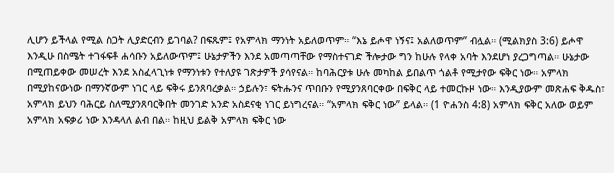ሊሆን ይችላል የሚል ስጋት ሊያድርብን ይገባል? በፍጹም፤ የአምላክ ማንነት አይለወጥም። “እኔ ይሖዋ ነኝና፤ አልለወጥም” ብሏል። (ሚልክያስ 3:6) ይሖዋ እንዲሁ በስሜት ተገፋፍቶ ሐሳቡን አይለውጥም፤ ሁኔታዎችን እንደ አመጣጣቸው የማስተናገድ ችሎታው ግን ከሁሉ የላቀ አባት እንደሆነ ያረጋግጣል። ሁኔታው በሚጠይቀው መሠረት እንደ አስፈላጊነቱ የማንነቱን የተለያዩ ገጽታዎች ያሳየናል። ከባሕርያቱ ሁሉ መካከል ይበልጥ ጎልቶ የሚታየው ፍቅር ነው። አምላክ በሚያከናውነው በማንኛውም ነገር ላይ ፍቅሩ ይንጸባረቃል። ኃይሉን፣ ፍትሑንና ጥበቡን የሚያንጸባርቀው በፍቅር ላይ ተመርኩዞ ነው። እንዲያውም መጽሐፍ ቅዱስ፣ አምላክ ይህን ባሕርይ ስለሚያንጸባርቅበት መንገድ አንድ አስደናቂ ነገር ይነግረናል። “አምላክ ፍቅር ነው” ይላል። (1 ዮሐንስ 4:8) አምላክ ፍቅር አለው ወይም አምላክ አፍቃሪ ነው እንዳላለ ልብ በል። ከዚህ ይልቅ አምላክ ፍቅር ነው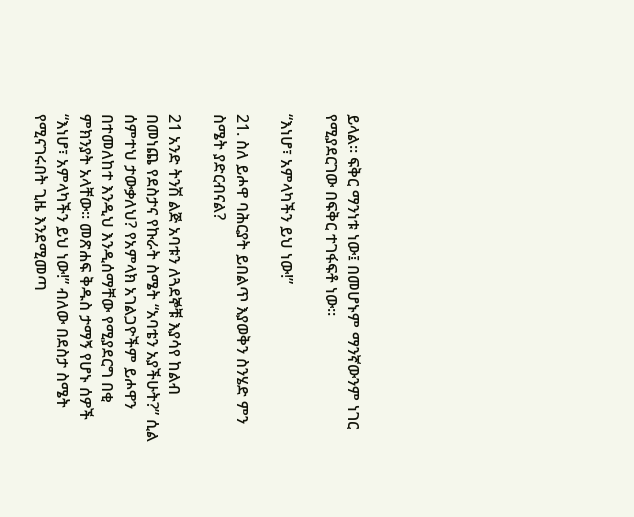ይላል። ፍቅር ማንነቱ ነው፤ በመሆኑም ማንኛውንም ነገር የሚያደርገው በፍቅር ተገፋፍቶ ነው።

“እነሆ፣ አምላካችን ይህ ነው!”

21. ስለ ይሖዋ ባሕርያት ይበልጥ እያወቅን ስንሄድ ምን ስሜት ያድርብናል?

21 አንድ ትንሽ ልጅ አባቱን ለጓደኞቹ እያሳየ ከልብ በመነጨ የደስታና የኩራት ስሜት “አባቴን አያችሁት?” ሲል ሰምተህ ታውቃለህ? የአምላክ አገልጋዮችም ይሖዋን በተመለከተ እንዲህ እንዲሰማቸው የሚያደርግ በቂ ምክንያት አላቸው። መጽሐፍ ቅዱስ ታማኝ የሆኑ ሰዎች “እነሆ፣ አምላካችን ይህ ነው!” ብለው በደስታ ስሜት የሚናገሩበት ጊዜ እንደሚመጣ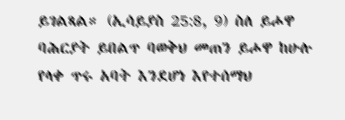ይገልጻል። (ኢሳይያስ 25:8, 9) ስለ ይሖዋ ባሕርያት ይበልጥ ባወቅህ መጠን ይሖዋ ከሁሉ የላቀ ጥሩ አባት እንደሆነ እየተሰማህ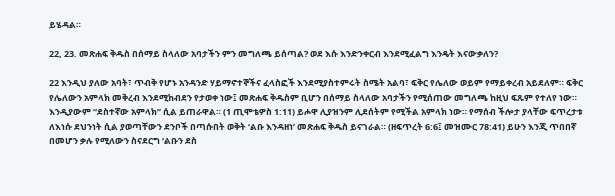ይሄዳል።

22, 23. መጽሐፍ ቅዱስ በሰማይ ስላለው አባታችን ምን መግለጫ ይሰጣል? ወደ እሱ እንድንቀርብ እንደሚፈልግ እንዴት እናውቃለን?

22 እንዲህ ያለው አባት፣ ጥብቅ የሆኑ አንዳንድ ሃይማኖተኞችና ፈላስፎች እንደሚያስተምሩት ስሜት አልባ፣ ፍቅር የሌለው ወይም የማይቀረብ አይደለም። ፍቅር የሌለውን አምላክ መቅረብ እንደሚከብደን የታወቀ ነው፤ መጽሐፍ ቅዱስም ቢሆን በሰማይ ስላለው አባታችን የሚሰጠው መግለጫ ከዚህ ፍጹም የተለየ ነው። እንዲያውም “ደስተኛው አምላክ” ሲል ይጠራዋል። (1 ጢሞቴዎስ 1:11) ይሖዋ ሊያዝንም ሊደሰትም የሚችል አምላክ ነው። የማሰብ ችሎታ ያላቸው ፍጥረታቱ ለእነሱ ደህንነት ሲል ያወጣቸውን ደንቦች በጣሱበት ወቅት ‘ልቡ እንዳዘነ’ መጽሐፍ ቅዱስ ይናገራል። (ዘፍጥረት 6:6፤ መዝሙር 78:41) ይሁን እንጂ ጥበበኛ በመሆን ቃሉ የሚለውን ስናደርግ ‘ልቡን ደስ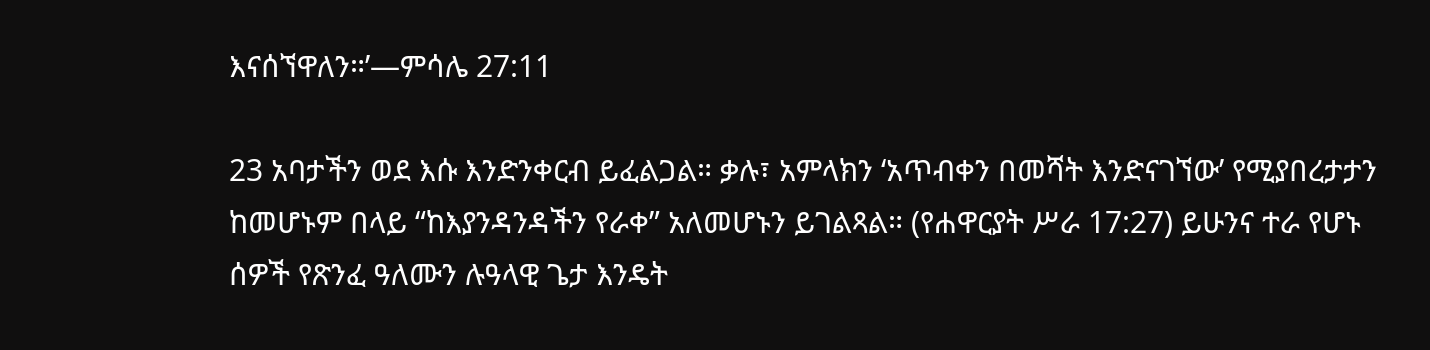እናሰኘዋለን።’—ምሳሌ 27:11

23 አባታችን ወደ እሱ እንድንቀርብ ይፈልጋል። ቃሉ፣ አምላክን ‘አጥብቀን በመሻት እንድናገኘው’ የሚያበረታታን ከመሆኑም በላይ “ከእያንዳንዳችን የራቀ” አለመሆኑን ይገልጻል። (የሐዋርያት ሥራ 17:27) ይሁንና ተራ የሆኑ ሰዎች የጽንፈ ዓለሙን ሉዓላዊ ጌታ እንዴት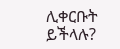ሊቀርቡት ይችላሉ?